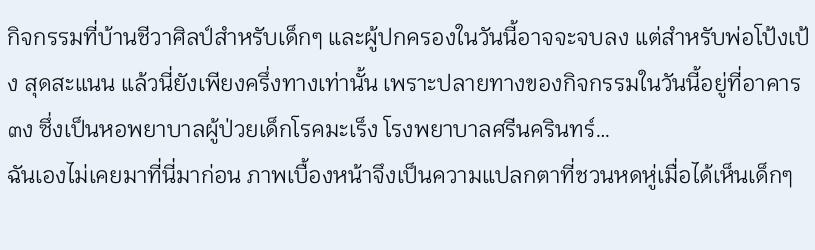กิจกรรมที่บ้านชีวาศิลป์สำหรับเด็กๆ และผู้ปกครองในวันนี้อาจจะจบลง แต่สำหรับพ่อโป้งเป้ง สุดสะแนน แล้วนี่ยังเพียงครึ่งทางเท่านั้น เพราะปลายทางของกิจกรรมในวันนี้อยู่ที่อาคาร ๓ง ซึ่งเป็นหอพยาบาลผู้ป่วยเด็กโรคมะเร็ง โรงพยาบาลศรีนครินทร์…
ฉันเองไม่เคยมาที่นี่มาก่อน ภาพเบื้องหน้าจึงเป็นความแปลกตาที่ชวนหดหู่เมื่อได้เห็นเด็กๆ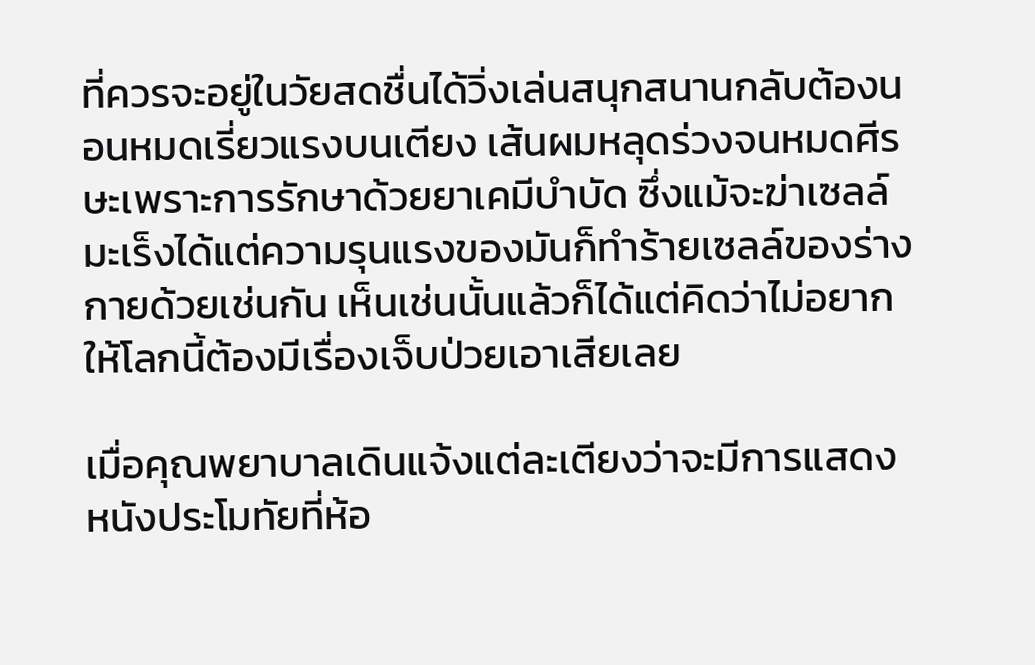ที่ควรจะอยู่ในวัยสดชื่นได้วิ่งเล่นสนุกสนานกลับต้องนอนหมดเรี่ยวแรงบนเตียง เส้นผมหลุดร่วงจนหมดศีรษะเพราะการรักษาด้วยยาเคมีบำบัด ซึ่งแม้จะฆ่าเซลล์มะเร็งได้แต่ความรุนแรงของมันก็ทำร้ายเซลล์ของร่างกายด้วยเช่นกัน เห็นเช่นนั้นแล้วก็ได้แต่คิดว่าไม่อยากให้โลกนี้ต้องมีเรื่องเจ็บป่วยเอาเสียเลย

เมื่อคุณพยาบาลเดินแจ้งแต่ละเตียงว่าจะมีการแสดงหนังประโมทัยที่ห้อ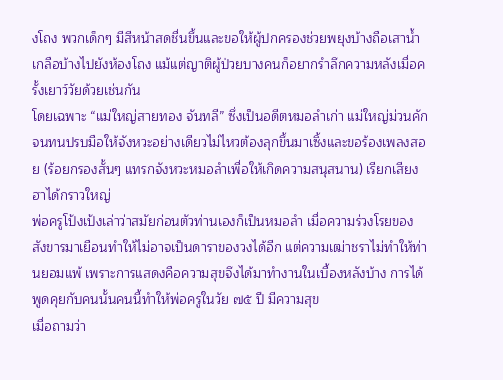งโถง พวกเด็กๆ มีสีหน้าสดชื่นขึ้นและขอให้ผู้ปกครองช่วยพยุงบ้างถือเสาน้ำเกลือบ้างไปยังห้องโถง แม้แต่ญาติผู้ป่วยบางคนก็อยากรำลึกความหลังเมื่อครั้งเยาว์วัยด้วยเช่นกัน
โดยเฉพาะ “แม่ใหญ่สายทอง จันทลี” ซึ่งเป็นอดีตหมอลำเก่า แม่ใหญ่ม่วนคักจนทนปรบมือให้จังหวะอย่างเดียวไม่ไหวต้องลุกขึ้นมาเซิ้งและขอร้องเพลงสอย (ร้อยกรองสั้นๆ แทรกจังหวะหมอลำเพื่อให้เกิดความสนุสนาน) เรียกเสียงฮาได้กราวใหญ่
พ่อครูโป้งเป้งเล่าว่าสมัยก่อนตัวท่านเองก็เป็นหมอลำ เมื่อความร่วงโรยของสังขารมาเยือนทำให้ไม่อาจเป็นดาราของวงได้อีก แต่ความเฒ่าชราไม่ทำให้ท่านยอมแพ้ เพราะการแสดงคือความสุขจึงได้มาทำงานในเบื้องหลังบ้าง การได้พูดคุยกับคนนั้นคนนี้ทำให้พ่อครูในวัย ๗๕ ปี มีความสุข
เมื่อถามว่า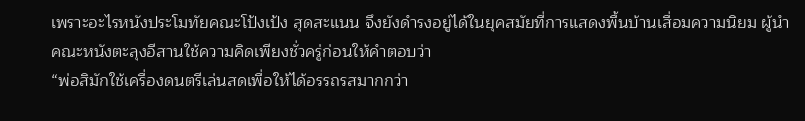เพราะอะไรหนังประโมทัยคณะโป้งเป้ง สุดสะแนน จึงยังดำรงอยู่ได้ในยุคสมัยที่การแสดงพื้นบ้านเสื่อมความนิยม ผู้นำคณะหนังตะลุงอีสานใช้ความคิดเพียงชั่วครู่ก่อนให้คำตอบว่า
“พ่อสิมักใช้เครื่องดนตรีเล่นสดเพื่อให้ได้อรรถรสมากกว่า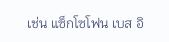เช่น แซ็กโซโฟน เบส อิ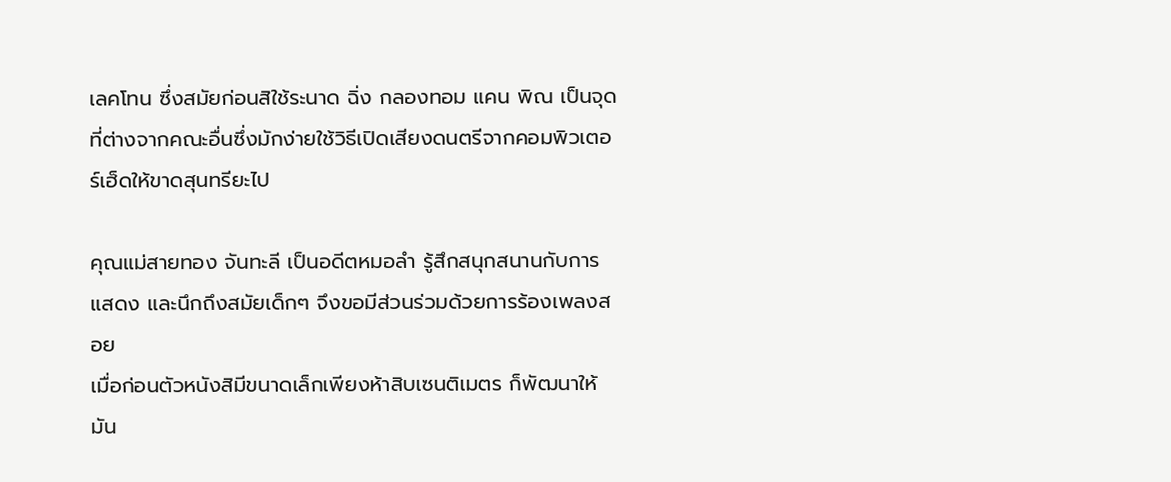เลคโทน ซึ่งสมัยก่อนสิใช้ระนาด ฉิ่ง กลองทอม แคน พิณ เป็นจุดที่ต่างจากคณะอื่นซึ่งมักง่ายใช้วิธีเปิดเสียงดนตรีจากคอมพิวเตอร์เฮ็ดให้ขาดสุนทรียะไป

คุณแม่สายทอง จันทะลี เป็นอดีตหมอลำ รู้สึกสนุกสนานกับการแสดง และนึกถึงสมัยเด็กๆ จึงขอมีส่วนร่วมด้วยการร้องเพลงสอย
เมื่อก่อนตัวหนังสิมีขนาดเล็กเพียงห้าสิบเซนติเมตร ก็พัฒนาให้มัน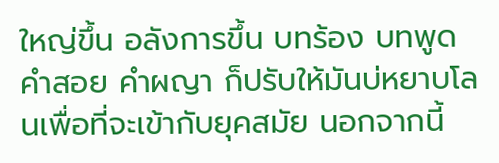ใหญ่ขึ้น อลังการขึ้น บทร้อง บทพูด คำสอย คำผญา ก็ปรับให้มันบ่หยาบโลนเพื่อที่จะเข้ากับยุคสมัย นอกจากนี้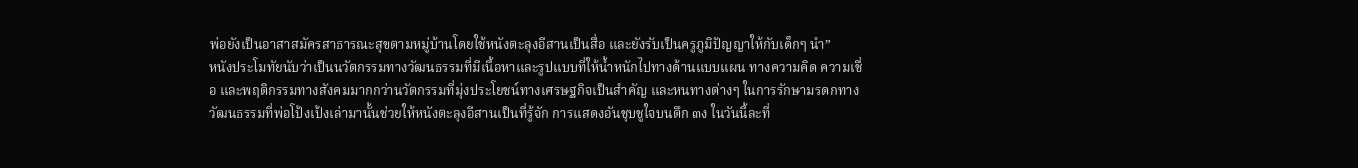พ่อยังเป็นอาสาสมัครสาธารณะสุขตามหมู่บ้านโดยใช้หนังตะลุงอีสานเป็นสื่อ และยังรับเป็นครูภูมิปัญญาให้กับเด็กๆ นำ”
หนังประโมทัยนับว่าเป็นนวัตกรรมทางวัฒนธรรมที่มีเนื้อหาและรูปแบบที่ให้น้ำหนักไปทางด้านแบบแผน ทางความคิด ความเชื่อ และพฤติกรรมทางสังคมมากกว่านวัตกรรมที่มุ่งประโยชน์ทางเศรษฐกิจเป็นสำคัญ และหนทางต่างๆ ในการรักษามรดกทางวัฒนธรรมที่พ่อโป้งเป้งเล่ามานั้นช่วยให้หนังตะลุงอีสานเป็นที่รู้จัก การแสดงอันชุบชูใจบนตึก ๓ง ในวันนี้ละที่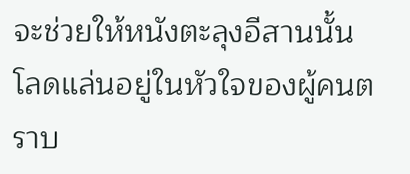จะช่วยให้หนังตะลุงอีสานนั้นโลดแล่นอยู่ในหัวใจของผู้คนตราบ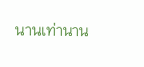นานเท่านาน